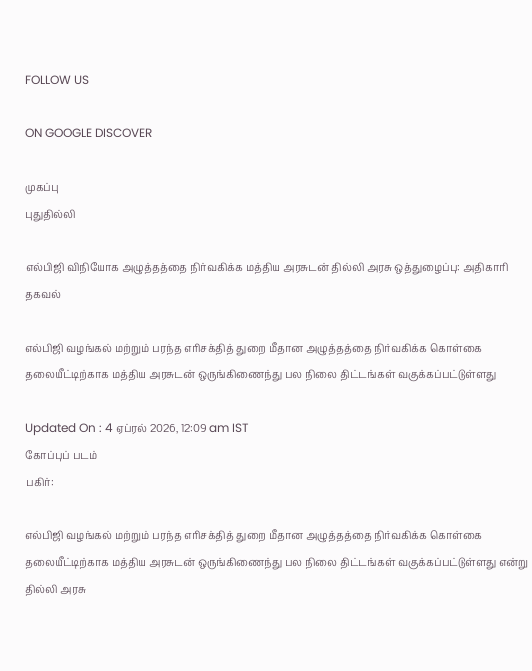FOLLOW US

ON GOOGLE DISCOVER

முகப்பு
புதுதில்லி

எல்பிஜி விநியோக அழுத்தத்தை நிர்வகிக்க மத்திய அரசுடன் தில்லி அரசு ஒத்துழைப்பு: அதிகாரி தகவல்

எல்பிஜி வழங்கல் மற்றும் பரந்த எரிசக்தித் துறை மீதான அழுத்தத்தை நிர்வகிக்க கொள்கை தலையீட்டிற்காக மத்திய அரசுடன் ஒருங்கிணைந்து பல நிலை திட்டங்கள் வகுக்கப்பட்டுள்ளது

Updated On : 4 ஏப்ரல் 2026, 12:09 am IST
கோப்புப் படம்
பகிர்:

எல்பிஜி வழங்கல் மற்றும் பரந்த எரிசக்தித் துறை மீதான அழுத்தத்தை நிர்வகிக்க கொள்கை தலையீட்டிற்காக மத்திய அரசுடன் ஒருங்கிணைந்து பல நிலை திட்டங்கள் வகுக்கப்பட்டுள்ளது என்று தில்லி அரசு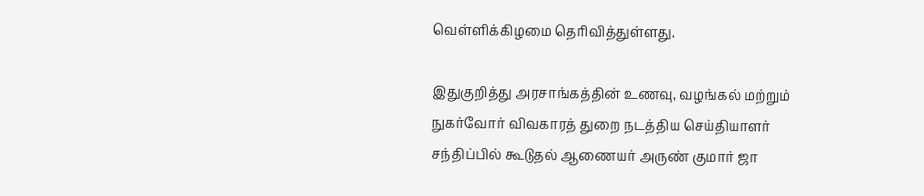வெள்ளிக்கிழமை தெரிவித்துள்ளது.

இதுகுறித்து அரசாங்கத்தின் உணவு, வழங்கல் மற்றும் நுகர்வோர் விவகாரத் துறை நடத்திய செய்தியாளர் சந்திப்பில் கூடுதல் ஆணையர் அருண் குமார் ஜா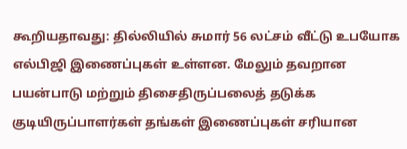கூறியதாவது: தில்லியில் சுமார் 56 லட்சம் வீட்டு உபயோக எல்பிஜி இணைப்புகள் உள்ளன. மேலும் தவறான பயன்பாடு மற்றும் திசைதிருப்பலைத் தடுக்க குடியிருப்பாளர்கள் தங்கள் இணைப்புகள் சரியான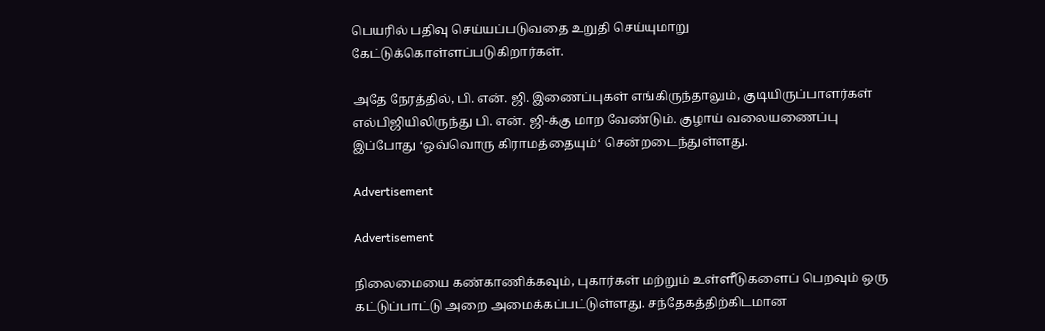பெயரில் பதிவு செய்யப்படுவதை உறுதி செய்யுமாறு கேட்டுக்கொள்ளப்படுகிறார்கள்.

அதே நேரத்தில், பி. என். ஜி. இணைப்புகள் எங்கிருந்தாலும், குடியிருப்பாளர்கள் எல்பிஜியிலிருந்து பி. என். ஜி-க்கு மாற வேண்டும். குழாய் வலையணைப்பு இப்போது ‘ஒவ்வொரு கிராமத்தையும்‘ சென்றடைந்துள்ளது.

Advertisement

Advertisement

நிலைமையை கண்காணிக்கவும், புகார்கள் மற்றும் உள்ளீடுகளைப் பெறவும் ஒரு கட்டுப்பாட்டு அறை அமைக்கப்பட்டுள்ளது. சந்தேகத்திற்கிடமான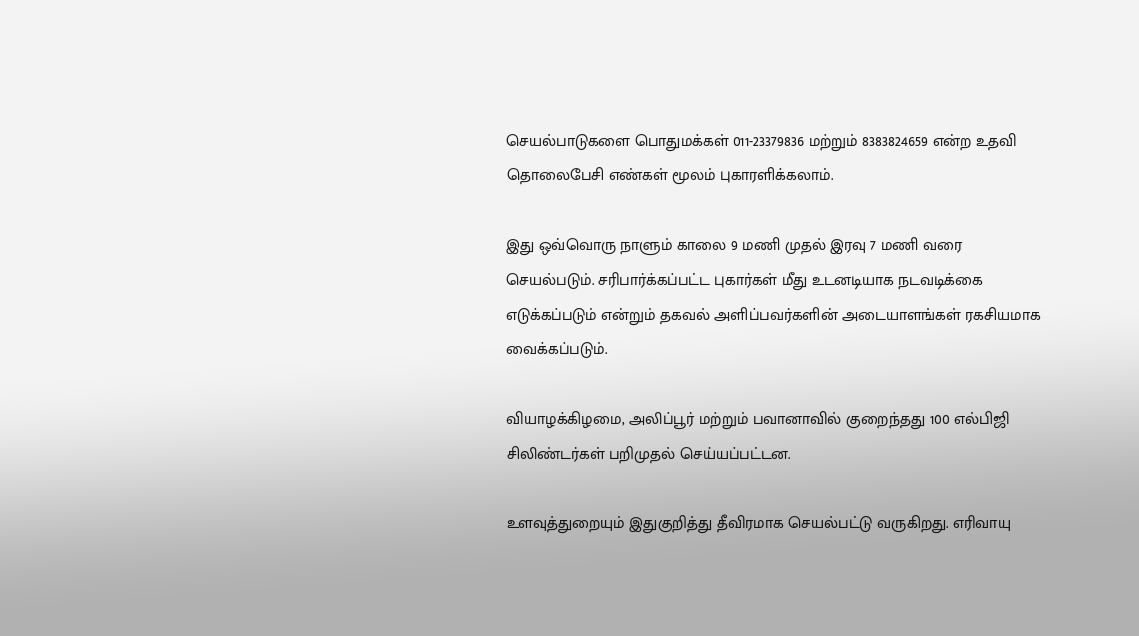செயல்பாடுகளை பொதுமக்கள் 011-23379836 மற்றும் 8383824659 என்ற உதவி தொலைபேசி எண்கள் மூலம் புகாரளிக்கலாம்.

இது ஒவ்வொரு நாளும் காலை 9 மணி முதல் இரவு 7 மணி வரை செயல்படும். சரிபார்க்கப்பட்ட புகார்கள் மீது உடனடியாக நடவடிக்கை எடுக்கப்படும் என்றும் தகவல் அளிப்பவர்களின் அடையாளங்கள் ரகசியமாக வைக்கப்படும்.

வியாழக்கிழமை, அலிப்பூர் மற்றும் பவானாவில் குறைந்தது 100 எல்பிஜி சிலிண்டர்கள் பறிமுதல் செய்யப்பட்டன.

உளவுத்துறையும் இதுகுறித்து தீவிரமாக செயல்பட்டு வருகிறது. எரிவாயு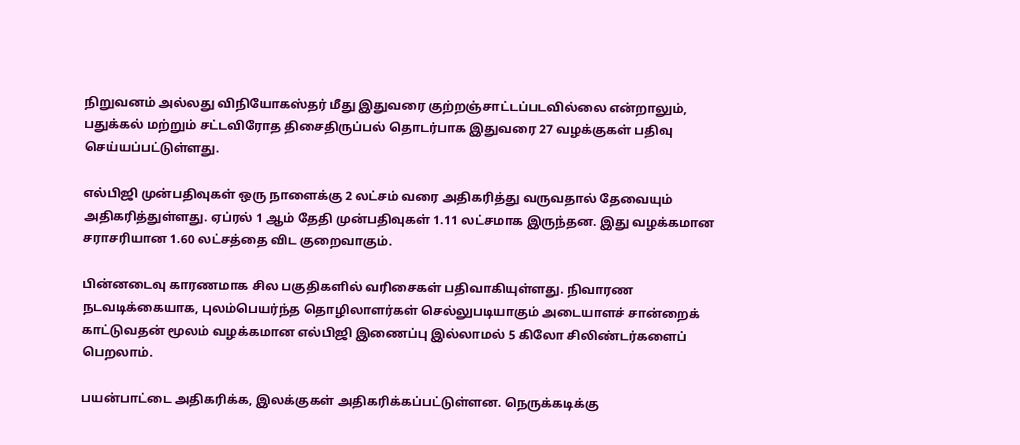நிறுவனம் அல்லது விநியோகஸ்தர் மீது இதுவரை குற்றஞ்சாட்டப்படவில்லை என்றாலும், பதுக்கல் மற்றும் சட்டவிரோத திசைதிருப்பல் தொடர்பாக இதுவரை 27 வழக்குகள் பதிவு செய்யப்பட்டுள்ளது.

எல்பிஜி முன்பதிவுகள் ஒரு நாளைக்கு 2 லட்சம் வரை அதிகரித்து வருவதால் தேவையும் அதிகரித்துள்ளது. ஏப்ரல் 1 ஆம் தேதி முன்பதிவுகள் 1.11 லட்சமாக இருந்தன. இது வழக்கமான சராசரியான 1.60 லட்சத்தை விட குறைவாகும்.

பின்னடைவு காரணமாக சில பகுதிகளில் வரிசைகள் பதிவாகியுள்ளது. நிவாரண நடவடிக்கையாக, புலம்பெயர்ந்த தொழிலாளர்கள் செல்லுபடியாகும் அடையாளச் சான்றைக் காட்டுவதன் மூலம் வழக்கமான எல்பிஜி இணைப்பு இல்லாமல் 5 கிலோ சிலிண்டர்களைப் பெறலாம்.

பயன்பாட்டை அதிகரிக்க, இலக்குகள் அதிகரிக்கப்பட்டுள்ளன. நெருக்கடிக்கு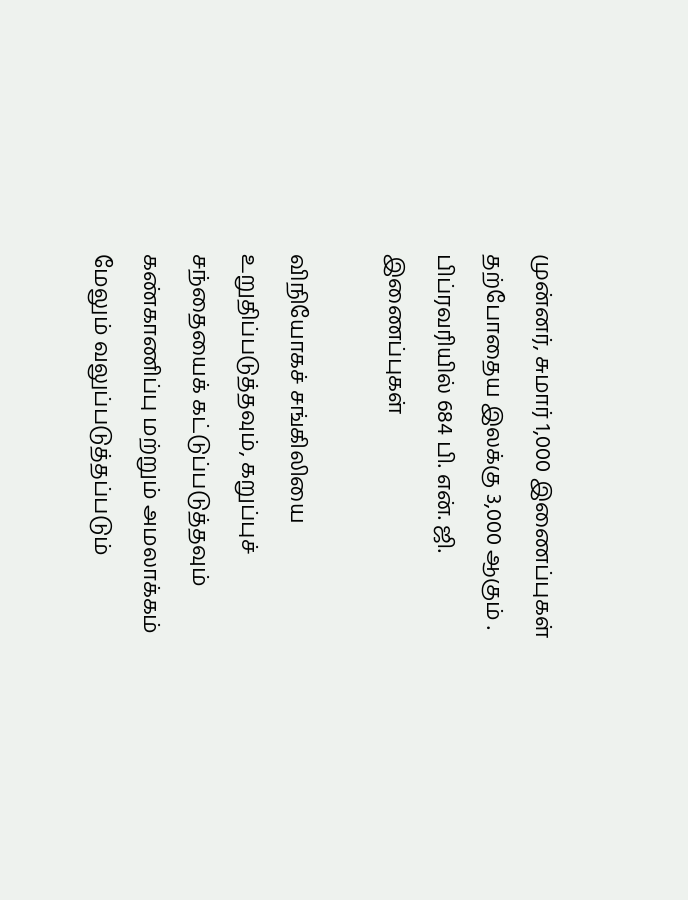முன்னர், சுமார் 1,000 இணைப்புகள் தற்போதைய இலக்கு 3,000 ஆகும் . பிப்ரவரியில் 684 பி. என். ஜி. இணைப்புகள்

விநியோகச் சங்கிலியை உறுதிப்படுத்தவும், கறுப்புச் சந்தையைக் கட்டுப்படுத்தவும் கண்காணிப்பு மற்றும் அமலாக்கம் மேலும் வலுப்படுத்தப்படும்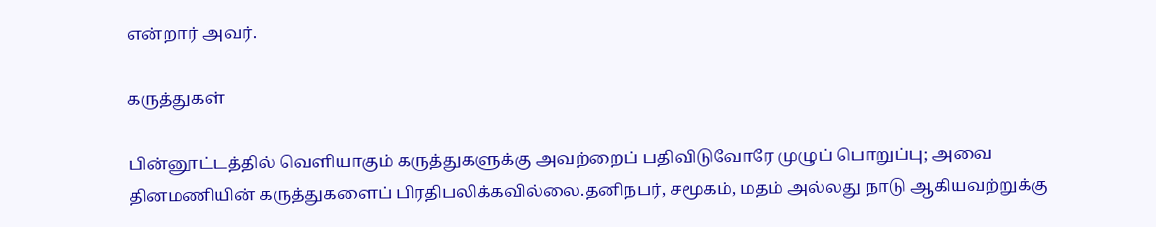என்றார் அவர்.

கருத்துகள்

பின்னூட்டத்தில் வெளியாகும் கருத்துகளுக்கு அவற்றைப் பதிவிடுவோரே முழுப் பொறுப்பு; அவை தினமணியின் கருத்துகளைப் பிரதிபலிக்கவில்லை.தனிநபர், சமூகம், மதம் அல்லது நாடு ஆகியவற்றுக்கு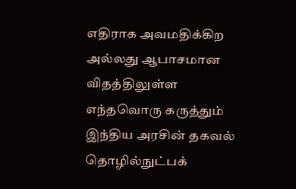எதிராக அவமதிக்கிற அல்லது ஆபாசமான விதத்திலுள்ள எந்தவொரு கருத்தும் இந்திய அரசின் தகவல் தொழில்நுட்பக்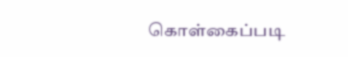கொள்கைப்படி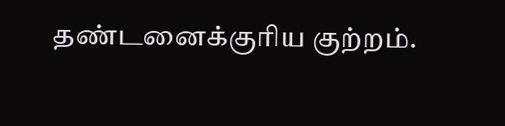தண்டனைக்குரிய குற்றம்.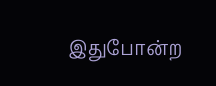இதுபோன்ற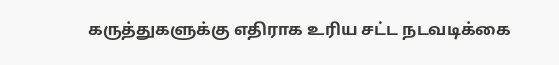கருத்துகளுக்கு எதிராக உரிய சட்ட நடவடிக்கை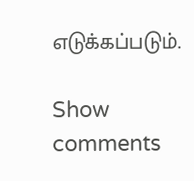எடுக்கப்படும்.

Show comments